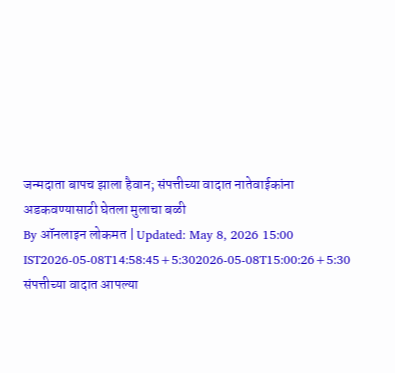जन्मदाता बापच झाला हैवान; संपत्तीच्या वादात नातेवाईकांना अडकवण्यासाठी घेतला मुलाचा बळी
By ऑनलाइन लोकमत | Updated: May 8, 2026 15:00 IST2026-05-08T14:58:45+5:302026-05-08T15:00:26+5:30
संपत्तीच्या वादात आपल्या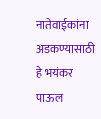नातेवाईकांना अडकण्यासाठी हे भयंकर पाऊल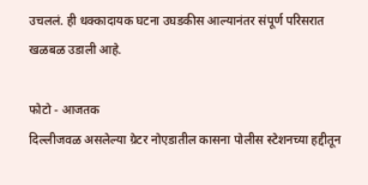उचललं. ही धक्कादायक घटना उघडकीस आल्यानंतर संपूर्ण परिसरात खळबळ उडाली आहे.

फोटो - आजतक
दिल्लीजवळ असलेल्या ग्रेटर नोएडातील कासना पोलीस स्टेशनच्या हद्दीतून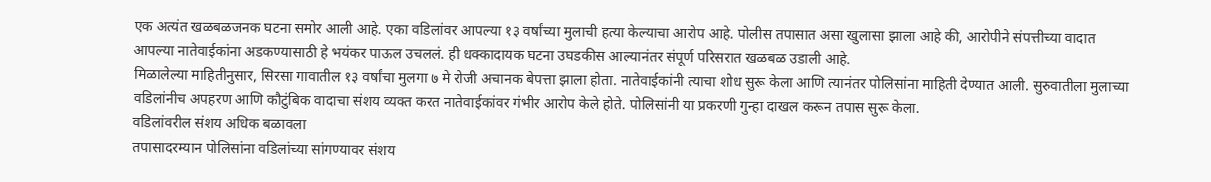एक अत्यंत खळबळजनक घटना समोर आली आहे. एका वडिलांवर आपल्या १३ वर्षांच्या मुलाची हत्या केल्याचा आरोप आहे. पोलीस तपासात असा खुलासा झाला आहे की, आरोपीने संपत्तीच्या वादात आपल्या नातेवाईकांना अडकण्यासाठी हे भयंकर पाऊल उचललं. ही धक्कादायक घटना उघडकीस आल्यानंतर संपूर्ण परिसरात खळबळ उडाली आहे.
मिळालेल्या माहितीनुसार, सिरसा गावातील १३ वर्षांचा मुलगा ७ मे रोजी अचानक बेपत्ता झाला होता. नातेवाईकांनी त्याचा शोध सुरू केला आणि त्यानंतर पोलिसांना माहिती देण्यात आली. सुरुवातीला मुलाच्या वडिलांनीच अपहरण आणि कौटुंबिक वादाचा संशय व्यक्त करत नातेवाईकांवर गंभीर आरोप केले होते. पोलिसांनी या प्रकरणी गुन्हा दाखल करून तपास सुरू केला.
वडिलांवरील संशय अधिक बळावला
तपासादरम्यान पोलिसांना वडिलांच्या सांगण्यावर संशय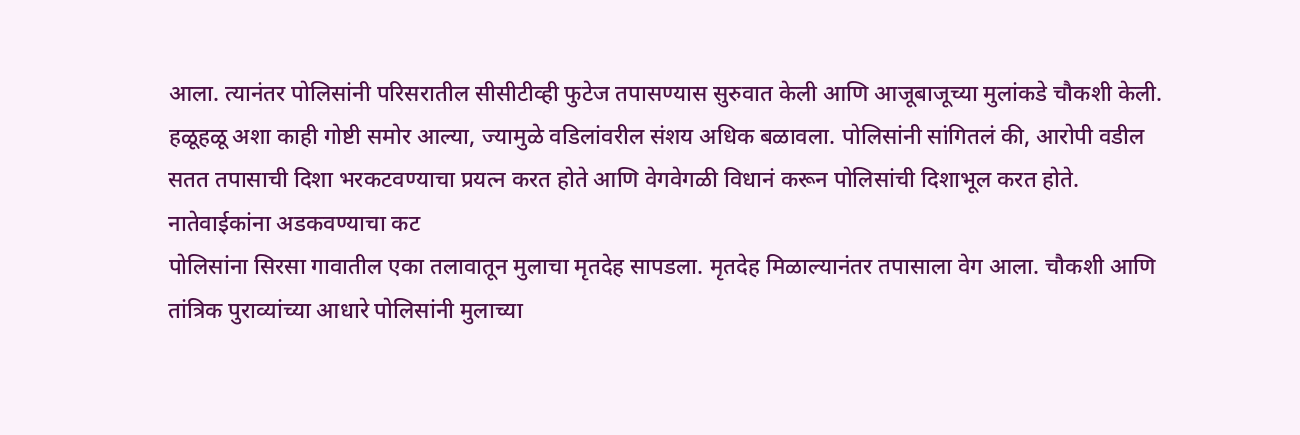आला. त्यानंतर पोलिसांनी परिसरातील सीसीटीव्ही फुटेज तपासण्यास सुरुवात केली आणि आजूबाजूच्या मुलांकडे चौकशी केली. हळूहळू अशा काही गोष्टी समोर आल्या, ज्यामुळे वडिलांवरील संशय अधिक बळावला. पोलिसांनी सांगितलं की, आरोपी वडील सतत तपासाची दिशा भरकटवण्याचा प्रयत्न करत होते आणि वेगवेगळी विधानं करून पोलिसांची दिशाभूल करत होते.
नातेवाईकांना अडकवण्याचा कट
पोलिसांना सिरसा गावातील एका तलावातून मुलाचा मृतदेह सापडला. मृतदेह मिळाल्यानंतर तपासाला वेग आला. चौकशी आणि तांत्रिक पुराव्यांच्या आधारे पोलिसांनी मुलाच्या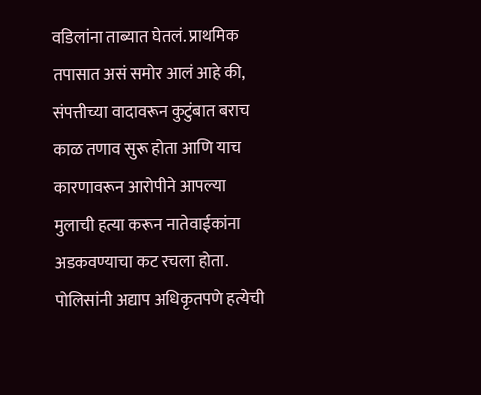वडिलांना ताब्यात घेतलं. प्राथमिक तपासात असं समोर आलं आहे की, संपत्तीच्या वादावरून कुटुंबात बराच काळ तणाव सुरू होता आणि याच कारणावरून आरोपीने आपल्या मुलाची हत्या करून नातेवाईकांना अडकवण्याचा कट रचला होता.
पोलिसांनी अद्याप अधिकृतपणे हत्येची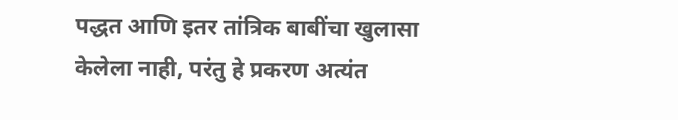पद्धत आणि इतर तांत्रिक बाबींचा खुलासा केलेला नाही, परंतु हे प्रकरण अत्यंत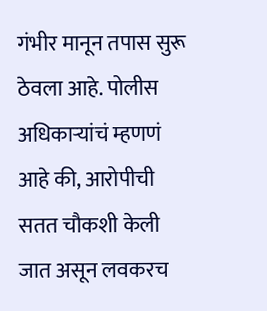गंभीर मानून तपास सुरू ठेवला आहे. पोलीस अधिकाऱ्यांचं म्हणणं आहे की, आरोपीची सतत चौकशी केली जात असून लवकरच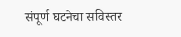संपूर्ण घटनेचा सविस्तर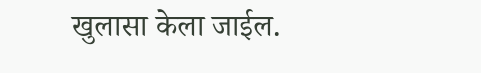खुलासा केला जाईल.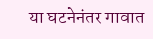या घटनेनंतर गावात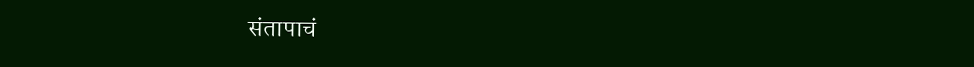संतापाचं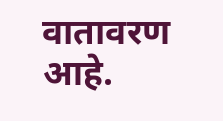वातावरण आहे.